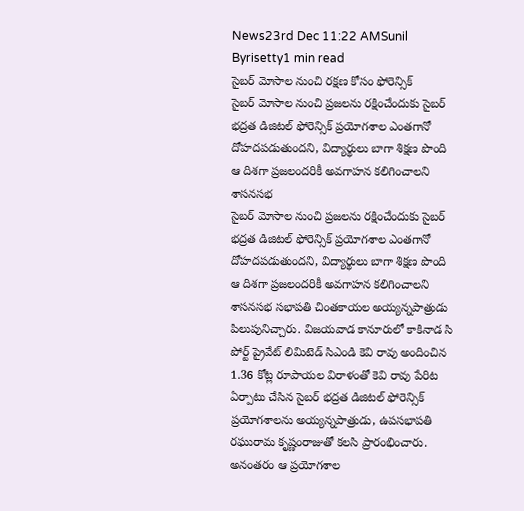News23rd Dec 11:22 AMSunil Byrisetty1 min read
సైబర్ మోసాల నుంచి రక్షణ కోసం ఫోరెన్సిక్
సైబర్ మోసాల నుంచి ప్రజలను రక్షించేందుకు సైబర్ భద్రత డిజిటల్ ఫోరెన్సిక్ ప్రయోగశాల ఎంతగానో దోహదపడుతుందని, విద్యార్థులు బాగా శిక్షణ పొంది ఆ దిశగా ప్రజలందరికీ అవగాహన కలిగించాలని శాసనసభ
సైబర్ మోసాల నుంచి ప్రజలను రక్షించేందుకు సైబర్ భద్రత డిజిటల్ ఫోరెన్సిక్ ప్రయోగశాల ఎంతగానో దోహదపడుతుందని, విద్యార్థులు బాగా శిక్షణ పొంది ఆ దిశగా ప్రజలందరికీ అవగాహన కలిగించాలని శాసనసభ సభాపతి చింతకాయల అయ్యన్నపాత్రుడు పిలుపునిచ్చారు. విజయవాడ కానూరులో కాకినాడ సి పోర్ట్ ప్రైవేట్ లిమిటెడ్ సిఎండి కెవి రావు అందించిన 1.36 కోట్ల రూపాయల విరాళంతో కెవి రావు పేరిట ఏర్పాటు చేసిన సైబర్ భద్రత డిజిటల్ ఫోరెన్సిక్ ప్రయోగశాలను అయ్యన్నపాత్రుడు, ఉపసభాపతి రఘురామ కృష్ణంరాజుతో కలసి ప్రారంభించారు. అనంతరం ఆ ప్రయోగశాల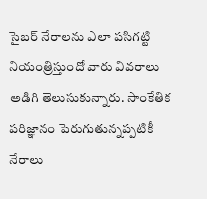సైబర్ నేరాలను ఎలా పసిగట్టి నియంత్రిస్తుందో వారు వివరాలు అడిగి తెలుసుకున్నారు. సాంకేతిక పరిజ్ఞానం పెరుగుతున్నప్పటికీ నేరాలు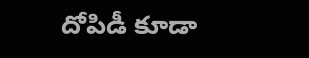దోపిడీ కూడా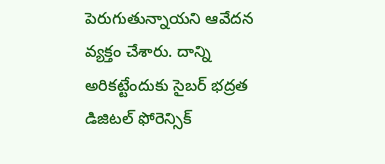పెరుగుతున్నాయని ఆవేదన వ్యక్తం చేశారు. దాన్ని అరికట్టేందుకు సైబర్ భద్రత డిజిటల్ ఫోరెన్సిక్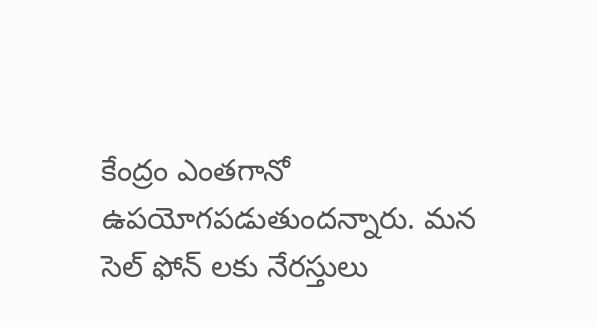కేంద్రం ఎంతగానో ఉపయోగపడుతుందన్నారు. మన సెల్ ఫోన్ లకు నేరస్తులు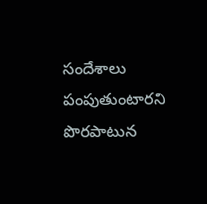సందేశాలు పంపుతుంటారని పొరపాటున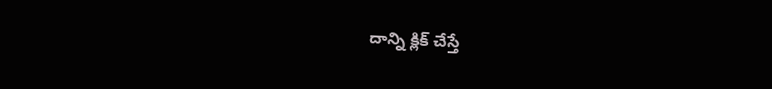దాన్ని క్లిక్ చేస్తే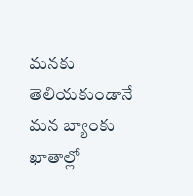మనకు తెలియకుండానే మన బ్యాంకు ఖాతాల్లో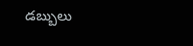డబ్బులు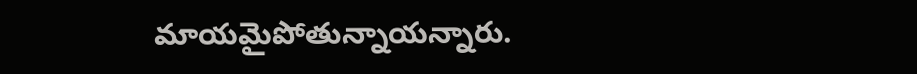మాయమైపోతున్నాయన్నారు.